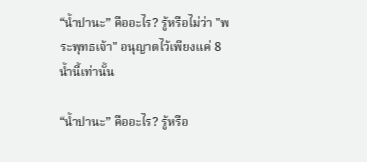“น้ำปานะ” คืออะไร? รู้หรือไม่ว่า "พระพุทธเจ้า" อนุญาตไว้เพียงแค่ 8 น้ำนี้เท่านั้น

“น้ำปานะ” คืออะไร? รู้หรือ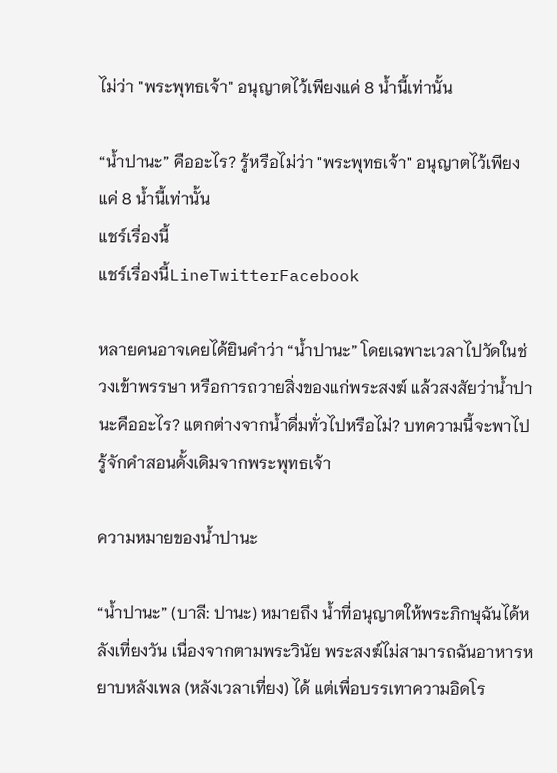ไม่ว่า "พระพุทธเจ้า" อนุญาตไว้เพียงแค่ 8 น้ำนี้เท่านั้น

“น้ำปานะ” คืออะไร? รู้หรือไม่ว่า "พระพุทธเจ้า" อนุญาตไว้เพียงแค่ 8 น้ำนี้เท่านั้น
แชร์เรื่องนี้
แชร์เรื่องนี้LineTwitterFacebook

หลายคนอาจเคยได้ยินคำว่า “น้ำปานะ” โดยเฉพาะเวลาไปวัดในช่วงเข้าพรรษา หรือการถวายสิ่งของแก่พระสงฆ์ แล้วสงสัยว่าน้ำปานะคืออะไร? แตกต่างจากน้ำดื่มทั่วไปหรือไม่? บทความนี้จะพาไปรู้จักคำสอนดั้งเดิมจากพระพุทธเจ้า

ความหมายของน้ำปานะ

“น้ำปานะ” (บาลี: ปานะ) หมายถึง น้ำที่อนุญาตให้พระภิกษุฉันได้หลังเที่ยงวัน เนื่องจากตามพระวินัย พระสงฆ์ไม่สามารถฉันอาหารหยาบหลังเพล (หลังเวลาเที่ยง) ได้ แต่เพื่อบรรเทาความอิดโร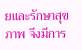ยและรักษาสุขภาพ จึงมีการ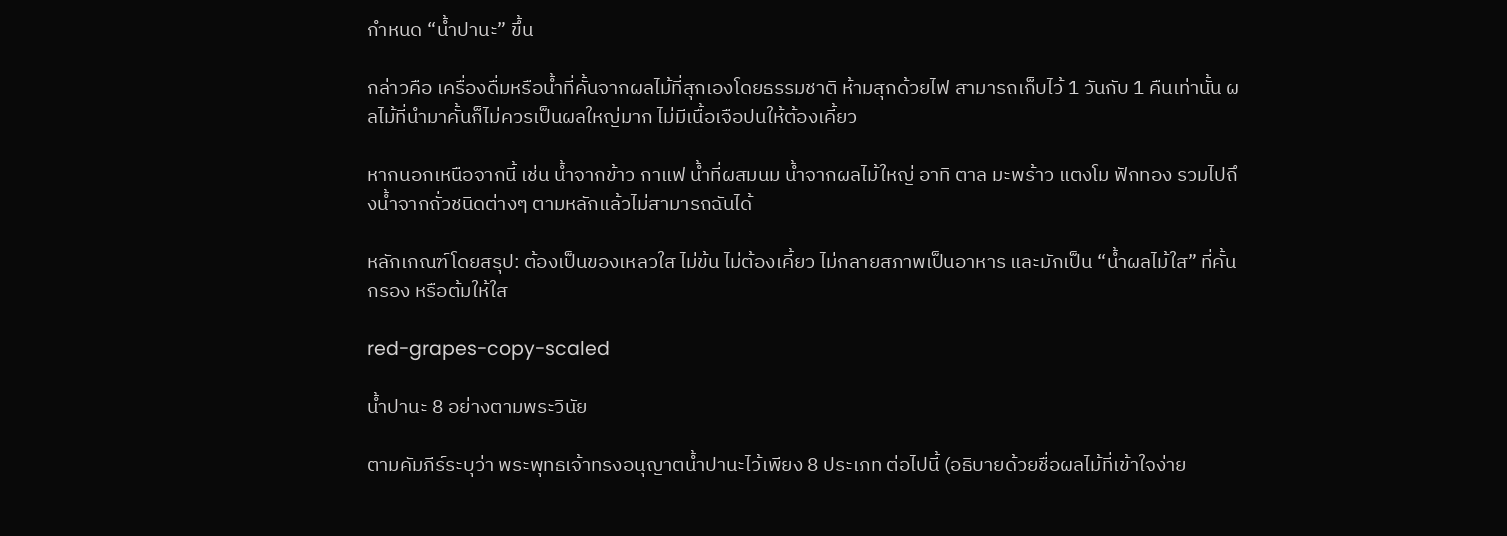กำหนด “น้ำปานะ” ขึ้น

กล่าวคือ เครื่องดื่มหรือน้ำที่คั้นจากผลไม้ที่สุกเองโดยธรรมชาติ ห้ามสุกด้วยไฟ สามารถเก็บไว้ 1 วันกับ 1 คืนเท่านั้น ผลไม้ที่นำมาคั้นก็ไม่ควรเป็นผลใหญ่มาก ไม่มีเนื้อเจือปนให้ต้องเคี้ยว

หากนอกเหนือจากนี้ เช่น น้ำจากข้าว กาแฟ น้ำที่ผสมนม น้ำจากผลไม้ใหญ่ อาทิ ตาล มะพร้าว แตงโม ฟักทอง รวมไปถึงน้ำจากถั่วชนิดต่างๆ ตามหลักแล้วไม่สามารถฉันได้

หลักเกณฑ์โดยสรุป: ต้องเป็นของเหลวใส ไม่ข้น ไม่ต้องเคี้ยว ไม่กลายสภาพเป็นอาหาร และมักเป็น “น้ำผลไม้ใส” ที่คั้น กรอง หรือต้มให้ใส

red-grapes-copy-scaled

น้ำปานะ 8 อย่างตามพระวินัย

ตามคัมภีร์ระบุว่า พระพุทธเจ้าทรงอนุญาตน้ำปานะไว้เพียง 8 ประเภท ต่อไปนี้ (อธิบายด้วยชื่อผลไม้ที่เข้าใจง่าย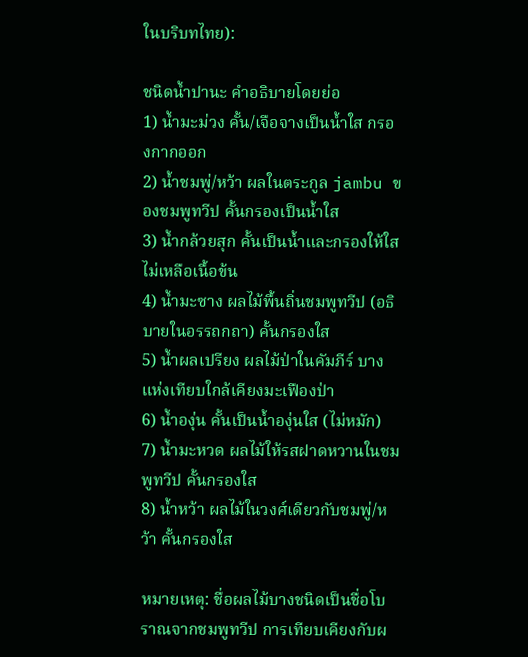ในบริบทไทย):

ชนิดน้ำปานะ คำอธิบายโดยย่อ
1) น้ำมะม่วง คั้น/เจือจางเป็นน้ำใส กรองกากออก
2) น้ำชมพู่/หว้า ผลในตระกูล jambu ของชมพูทวีป คั้นกรองเป็นน้ำใส
3) น้ำกล้วยสุก คั้นเป็นน้ำและกรองให้ใส ไม่เหลือเนื้อข้น
4) น้ำมะซาง ผลไม้พื้นถิ่นชมพูทวีป (อธิบายในอรรถกถา) คั้นกรองใส
5) น้ำผลเปรียง ผลไม้ป่าในคัมภีร์ บางแห่งเทียบใกล้เคียงมะเฟืองป่า
6) น้ำองุ่น คั้นเป็นน้ำองุ่นใส (ไม่หมัก)
7) น้ำมะหวด ผลไม้ให้รสฝาดหวานในชมพูทวีป คั้นกรองใส
8) น้ำหว้า ผลไม้ในวงศ์เดียวกับชมพู่/หว้า คั้นกรองใส

หมายเหตุ: ชื่อผลไม้บางชนิดเป็นชื่อโบราณจากชมพูทวีป การเทียบเคียงกับผ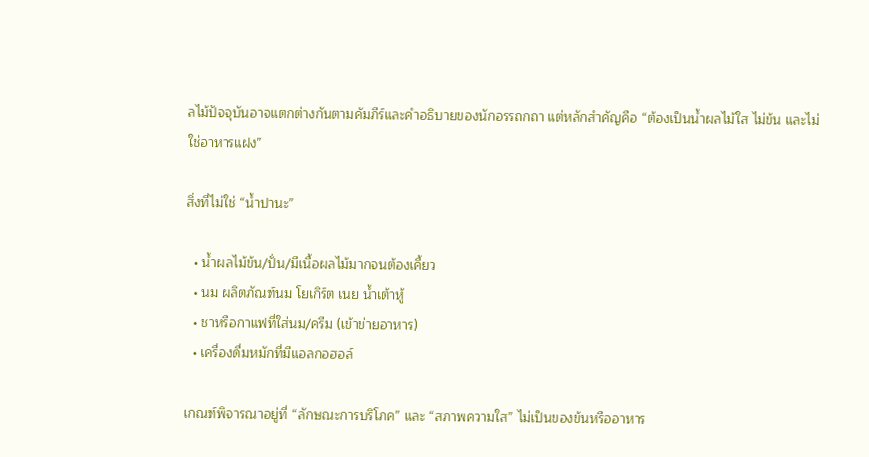ลไม้ปัจจุบันอาจแตกต่างกันตามคัมภีร์และคำอธิบายของนักอรรถกถา แต่หลักสำคัญคือ “ต้องเป็นน้ำผลไม้ใส ไม่ข้น และไม่ใช่อาหารแฝง”

สิ่งที่ไม่ใช่ “น้ำปานะ”

  • น้ำผลไม้ข้น/ปั่น/มีเนื้อผลไม้มากจนต้องเคี้ยว
  • นม ผลิตภัณฑ์นม โยเกิร์ต เนย น้ำเต้าหู้
  • ชาหรือกาแฟที่ใส่นม/ครีม (เข้าข่ายอาหาร)
  • เครื่องดื่มหมักที่มีแอลกอฮอล์

เกณฑ์พิจารณาอยู่ที่ “ลักษณะการบริโภค” และ “สภาพความใส” ไม่เป็นของข้นหรืออาหาร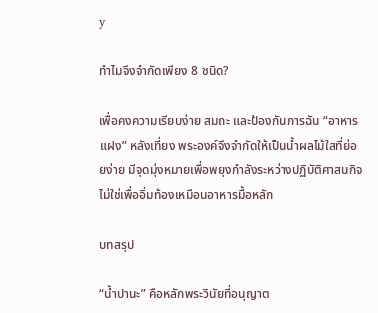y

ทำไมจึงจำกัดเพียง 8 ชนิด?

เพื่อคงความเรียบง่าย สมถะ และป้องกันการฉัน “อาหารแฝง” หลังเที่ยง พระองค์จึงจำกัดให้เป็นน้ำผลไม้ใสที่ย่อยง่าย มีจุดมุ่งหมายเพื่อพยุงกำลังระหว่างปฏิบัติศาสนกิจ ไม่ใช่เพื่ออิ่มท้องเหมือนอาหารมื้อหลัก

บทสรุป

“น้ำปานะ” คือหลักพระวินัยที่อนุญาต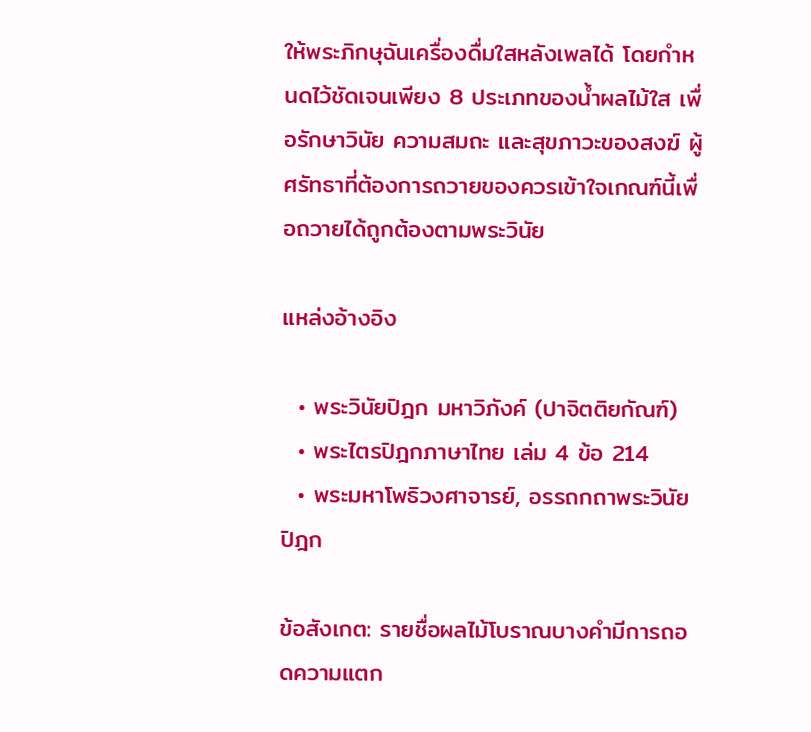ให้พระภิกษุฉันเครื่องดื่มใสหลังเพลได้ โดยกำหนดไว้ชัดเจนเพียง 8 ประเภทของน้ำผลไม้ใส เพื่อรักษาวินัย ความสมถะ และสุขภาวะของสงฆ์ ผู้ศรัทธาที่ต้องการถวายของควรเข้าใจเกณฑ์นี้เพื่อถวายได้ถูกต้องตามพระวินัย

แหล่งอ้างอิง

  • พระวินัยปิฎก มหาวิภังค์ (ปาจิตติยกัณฑ์)
  • พระไตรปิฎกภาษาไทย เล่ม 4 ข้อ 214
  • พระมหาโพธิวงศาจารย์, อรรถกถาพระวินัยปิฎก

ข้อสังเกต: รายชื่อผลไม้โบราณบางคำมีการถอดความแตก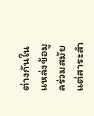ต่างกันในแหล่งข้อมูลร่วมสมัย แต่สาระสำ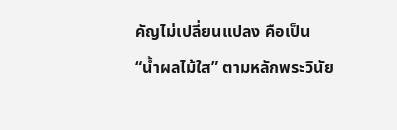คัญไม่เปลี่ยนแปลง คือเป็น “น้ำผลไม้ใส” ตามหลักพระวินัย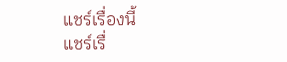แชร์เรื่องนี้
แชร์เรื่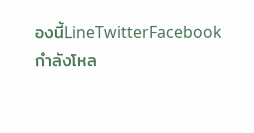องนี้LineTwitterFacebook
กำลังโหล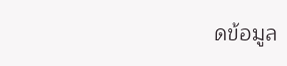ดข้อมูล